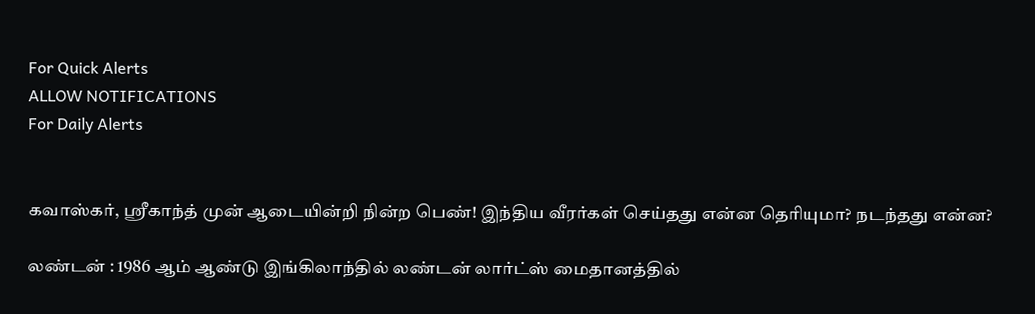For Quick Alerts
ALLOW NOTIFICATIONS
For Daily Alerts


கவாஸ்கர், ஸ்ரீகாந்த் முன் ஆடையின்றி நின்ற பெண்! இந்திய வீரர்கள் செய்தது என்ன தெரியுமா? நடந்தது என்ன?

லண்டன் : 1986 ஆம் ஆண்டு இங்கிலாந்தில் லண்டன் லார்ட்ஸ் மைதானத்தில்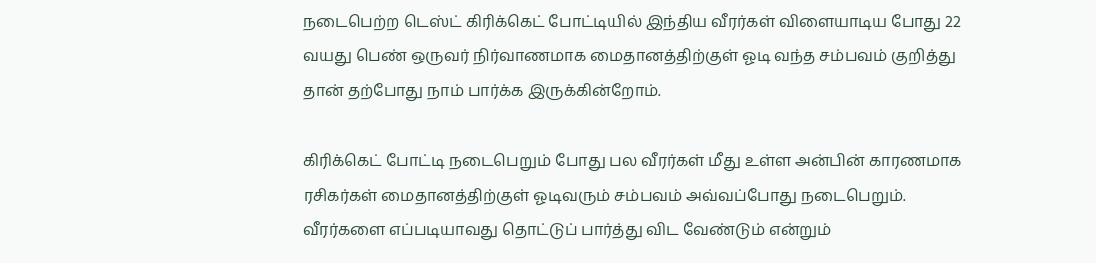நடைபெற்ற டெஸ்ட் கிரிக்கெட் போட்டியில் இந்திய வீரர்கள் விளையாடிய போது 22 வயது பெண் ஒருவர் நிர்வாணமாக மைதானத்திற்குள் ஓடி வந்த சம்பவம் குறித்து தான் தற்போது நாம் பார்க்க இருக்கின்றோம்.

கிரிக்கெட் போட்டி நடைபெறும் போது பல வீரர்கள் மீது உள்ள அன்பின் காரணமாக ரசிகர்கள் மைதானத்திற்குள் ஓடிவரும் சம்பவம் அவ்வப்போது நடைபெறும். வீரர்களை எப்படியாவது தொட்டுப் பார்த்து விட வேண்டும் என்றும்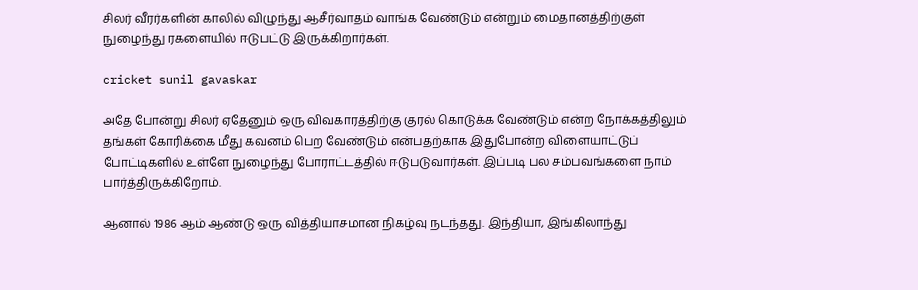சிலர் வீரர்களின் காலில் விழுந்து ஆசீர்வாதம் வாங்க வேண்டும் என்றும் மைதானத்திற்குள் நுழைந்து ரகளையில் ஈடுபட்டு இருக்கிறார்கள்.

cricket sunil gavaskar

அதே போன்று சிலர் ஏதேனும் ஒரு விவகாரத்திற்கு குரல் கொடுக்க வேண்டும் என்ற நோக்கத்திலும் தங்கள் கோரிக்கை மீது கவனம் பெற வேண்டும் என்பதற்காக இதுபோன்ற விளையாட்டுப் போட்டிகளில் உள்ளே நுழைந்து போராட்டத்தில் ஈடுபடுவார்கள். இப்படி பல சம்பவங்களை நாம் பார்த்திருக்கிறோம்.

ஆனால் 1986 ஆம் ஆண்டு ஒரு வித்தியாசமான நிகழ்வு நடந்தது. இந்தியா, இங்கிலாந்து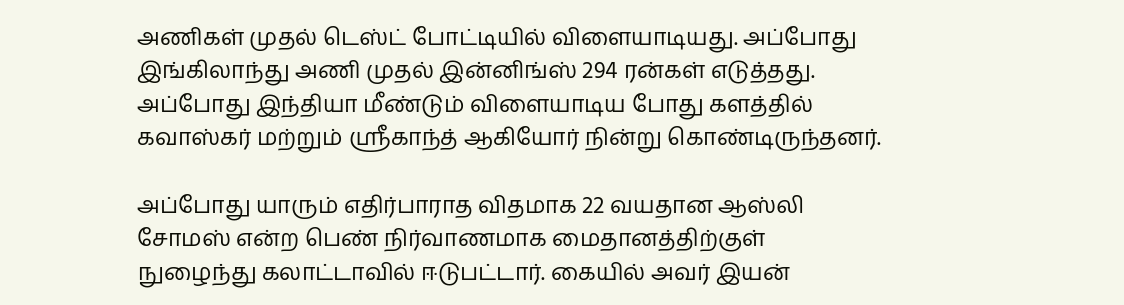அணிகள் முதல் டெஸ்ட் போட்டியில் விளையாடியது. அப்போது இங்கிலாந்து அணி முதல் இன்னிங்ஸ் 294 ரன்கள் எடுத்தது. அப்போது இந்தியா மீண்டும் விளையாடிய போது களத்தில் கவாஸ்கர் மற்றும் ஸ்ரீகாந்த் ஆகியோர் நின்று கொண்டிருந்தனர்.

அப்போது யாரும் எதிர்பாராத விதமாக 22 வயதான ஆஸ்லி சோமஸ் என்ற பெண் நிர்வாணமாக மைதானத்திற்குள் நுழைந்து கலாட்டாவில் ஈடுபட்டார். கையில் அவர் இயன்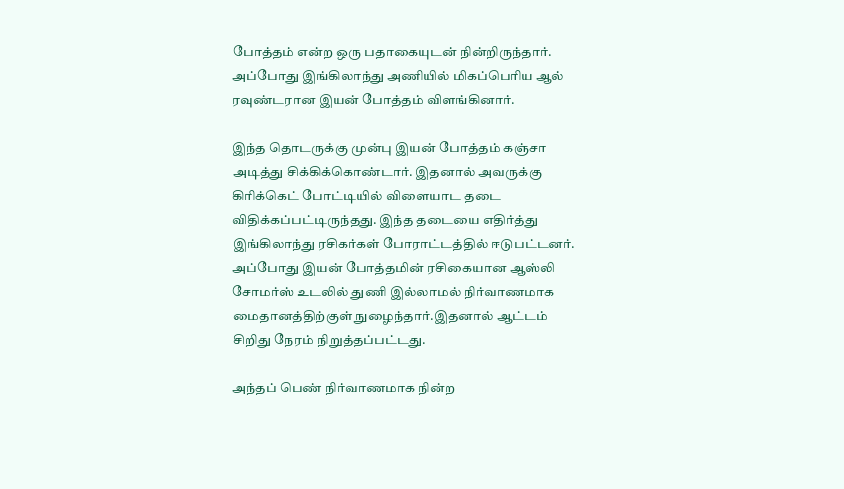போத்தம் என்ற ஒரு பதாகையுடன் நின்றிருந்தார். அப்போது இங்கிலாந்து அணியில் மிகப்பெரிய ஆல் ரவுண்டரான இயன் போத்தம் விளங்கினார்.

இந்த தொடருக்கு முன்பு இயன் போத்தம் கஞ்சா அடித்து சிக்கிக்கொண்டார். இதனால் அவருக்கு கிரிக்கெட் போட்டியில் விளையாட தடை விதிக்கப்பட்டிருந்தது. இந்த தடையை எதிர்த்து இங்கிலாந்து ரசிகர்கள் போராட்டத்தில் ஈடுபட்டனர். அப்போது இயன் போத்தமின் ரசிகையான ஆஸ்லி சோமர்ஸ் உடலில் துணி இல்லாமல் நிர்வாணமாக மைதானத்திற்குள் நுழைந்தார்.இதனால் ஆட்டம் சிறிது நேரம் நிறுத்தப்பட்டது.

அந்தப் பெண் நிர்வாணமாக நின்ற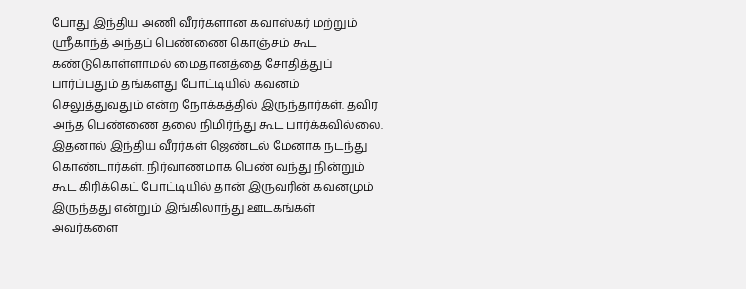போது இந்திய அணி வீரர்களான கவாஸ்கர் மற்றும் ஸ்ரீகாந்த் அந்தப் பெண்ணை கொஞ்சம் கூட கண்டுகொள்ளாமல் மைதானத்தை சோதித்துப் பார்ப்பதும் தங்களது போட்டியில் கவனம் செலுத்துவதும் என்ற நோக்கத்தில் இருந்தார்கள். தவிர அந்த பெண்ணை தலை நிமிர்ந்து கூட பார்க்கவில்லை. இதனால் இந்திய வீரர்கள் ஜெண்டல் மேனாக நடந்து கொண்டார்கள். நிர்வாணமாக பெண் வந்து நின்றும் கூட கிரிக்கெட் போட்டியில் தான் இருவரின் கவனமும் இருந்தது என்றும் இங்கிலாந்து ஊடகங்கள் அவர்களை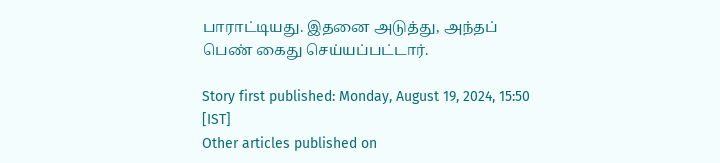பாராட்டியது. இதனை அடுத்து, அந்தப் பெண் கைது செய்யப்பட்டார்.

Story first published: Monday, August 19, 2024, 15:50 [IST]
Other articles published on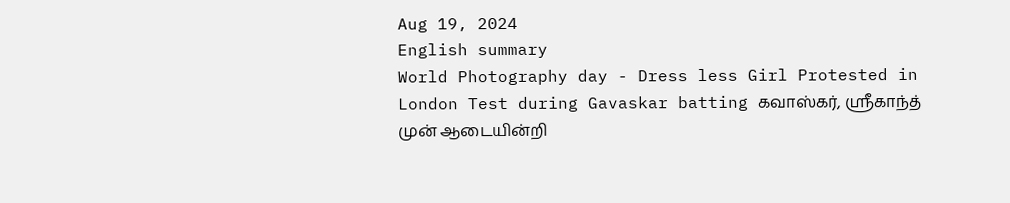Aug 19, 2024
English summary
World Photography day - Dress less Girl Protested in London Test during Gavaskar batting கவாஸ்கர், ஸ்ரீகாந்த் முன் ஆடையின்றி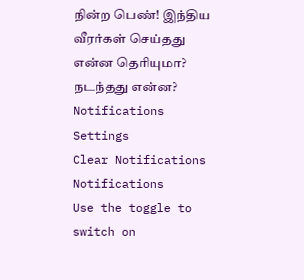நின்ற பெண்! இந்திய வீரர்கள் செய்தது என்ன தெரியுமா? நடந்தது என்ன?
Notifications
Settings
Clear Notifications
Notifications
Use the toggle to switch on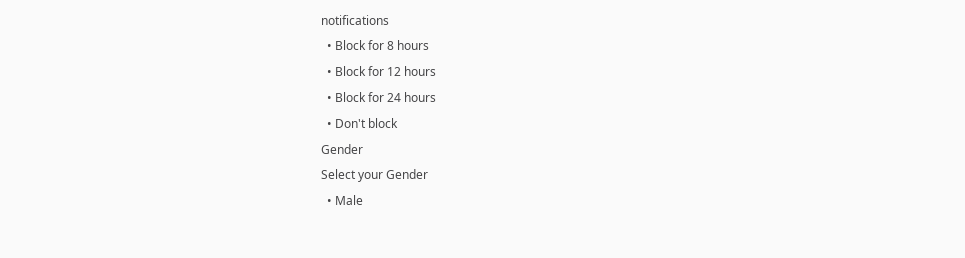notifications
  • Block for 8 hours
  • Block for 12 hours
  • Block for 24 hours
  • Don't block
Gender
Select your Gender
  • Male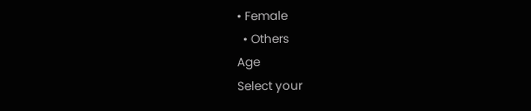• Female
  • Others
Age
Select your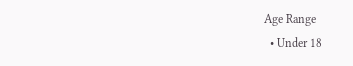Age Range
  • Under 18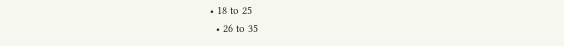• 18 to 25
  • 26 to 35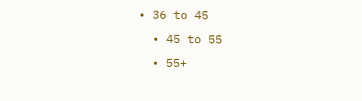• 36 to 45
  • 45 to 55
  • 55+